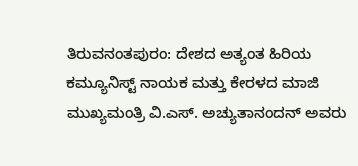ತಿರುವನಂತಪುರಂ: ದೇಶದ ಅತ್ಯಂತ ಹಿರಿಯ ಕಮ್ಯೂನಿಸ್ಟ್ ನಾಯಕ ಮತ್ತು ಕೇರಳದ ಮಾಜಿ ಮುಖ್ಯಮಂತ್ರಿ ವಿ.ಎಸ್. ಅಚ್ಯುತಾನಂದನ್ ಅವರು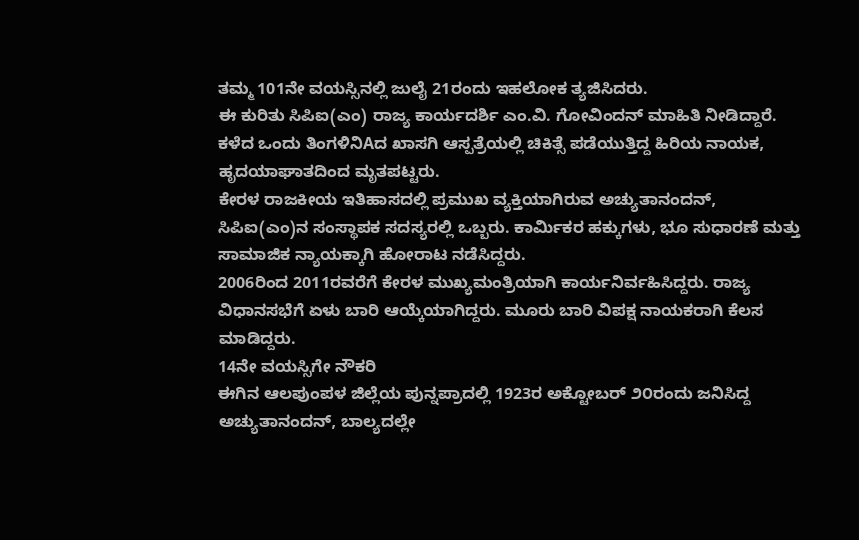ತಮ್ಮ 101ನೇ ವಯಸ್ಸಿನಲ್ಲಿ ಜುಲೈ 21ರಂದು ಇಹಲೋಕ ತ್ಯಜಿಸಿದರು.
ಈ ಕುರಿತು ಸಿಪಿಐ(ಎಂ) ರಾಜ್ಯ ಕಾರ್ಯದರ್ಶಿ ಎಂ.ವಿ. ಗೋವಿಂದನ್ ಮಾಹಿತಿ ನೀಡಿದ್ದಾರೆ. ಕಳೆದ ಒಂದು ತಿಂಗಳಿನಿAದ ಖಾಸಗಿ ಆಸ್ಪತ್ರೆಯಲ್ಲಿ ಚಿಕಿತ್ಸೆ ಪಡೆಯುತ್ತಿದ್ದ ಹಿರಿಯ ನಾಯಕ, ಹೃದಯಾಘಾತದಿಂದ ಮೃತಪಟ್ಟರು.
ಕೇರಳ ರಾಜಕೀಯ ಇತಿಹಾಸದಲ್ಲಿ ಪ್ರಮುಖ ವ್ಯಕ್ತಿಯಾಗಿರುವ ಅಚ್ಯುತಾನಂದನ್, ಸಿಪಿಐ(ಎಂ)ನ ಸಂಸ್ಥಾಪಕ ಸದಸ್ಯರಲ್ಲಿ ಒಬ್ಬರು. ಕಾರ್ಮಿಕರ ಹಕ್ಕುಗಳು, ಭೂ ಸುಧಾರಣೆ ಮತ್ತು ಸಾಮಾಜಿಕ ನ್ಯಾಯಕ್ಕಾಗಿ ಹೋರಾಟ ನಡೆಸಿದ್ದರು.
2006ರಿಂದ 2011ರವರೆಗೆ ಕೇರಳ ಮುಖ್ಯಮಂತ್ರಿಯಾಗಿ ಕಾರ್ಯನಿರ್ವಹಿಸಿದ್ದರು. ರಾಜ್ಯ ವಿಧಾನಸಭೆಗೆ ಏಳು ಬಾರಿ ಆಯ್ಕೆಯಾಗಿದ್ದರು. ಮೂರು ಬಾರಿ ವಿಪಕ್ಷ ನಾಯಕರಾಗಿ ಕೆಲಸ ಮಾಡಿದ್ದರು.
14ನೇ ವಯಸ್ಸಿಗೇ ನೌಕರಿ
ಈಗಿನ ಆಲಪುಂಪಳ ಜಿಲ್ಲೆಯ ಪುನ್ನಪ್ರಾದಲ್ಲಿ 1923ರ ಅಕ್ಟೋಬರ್ ೨೦ರಂದು ಜನಿಸಿದ್ದ ಅಚ್ಯುತಾನಂದನ್, ಬಾಲ್ಯದಲ್ಲೇ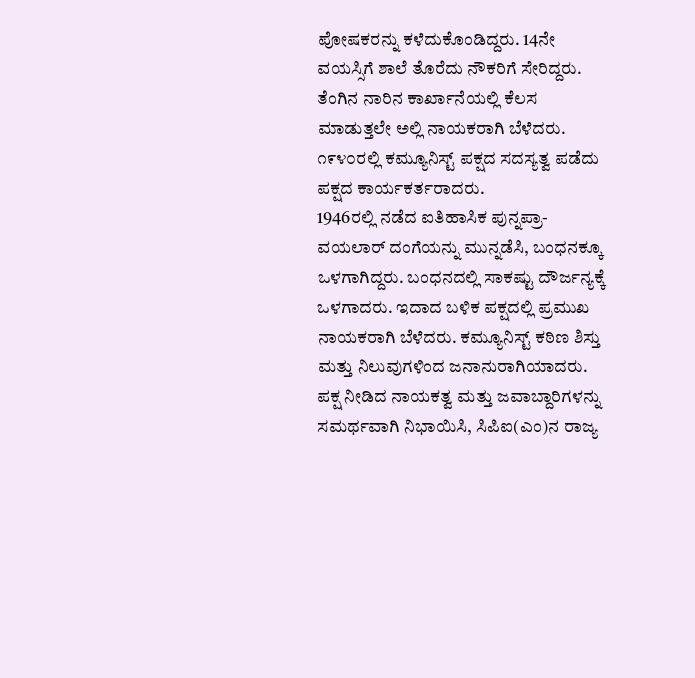ಪೋಷಕರನ್ನು ಕಳೆದುಕೊಂಡಿದ್ದರು. 14ನೇ ವಯಸ್ಸಿಗೆ ಶಾಲೆ ತೊರೆದು ನೌಕರಿಗೆ ಸೇರಿದ್ದರು.
ತೆಂಗಿನ ನಾರಿನ ಕಾರ್ಖಾನೆಯಲ್ಲಿ ಕೆಲಸ ಮಾಡುತ್ತಲೇ ಅಲ್ಲಿ ನಾಯಕರಾಗಿ ಬೆಳೆದರು. ೧೯೪೦ರಲ್ಲಿ ಕಮ್ಯೂನಿಸ್ಟ್ ಪಕ್ಷದ ಸದಸ್ಯತ್ವ ಪಡೆದು ಪಕ್ಷದ ಕಾರ್ಯಕರ್ತರಾದರು.
1946ರಲ್ಲಿ ನಡೆದ ಐತಿಹಾಸಿಕ ಪುನ್ನಪ್ರಾ-ವಯಲಾರ್ ದಂಗೆಯನ್ನು ಮುನ್ನಡೆಸಿ, ಬಂಧನಕ್ಕೂ ಒಳಗಾಗಿದ್ದರು. ಬಂಧನದಲ್ಲಿ ಸಾಕಷ್ಟು ದೌರ್ಜನ್ಯಕ್ಕೆ ಒಳಗಾದರು. ಇದಾದ ಬಳಿಕ ಪಕ್ಷದಲ್ಲಿ ಪ್ರಮುಖ ನಾಯಕರಾಗಿ ಬೆಳೆದರು. ಕಮ್ಯೂನಿಸ್ಟ್ ಕಠಿಣ ಶಿಸ್ತು ಮತ್ತು ನಿಲುವುಗಳಿಂದ ಜನಾನುರಾಗಿಯಾದರು.
ಪಕ್ಷ ನೀಡಿದ ನಾಯಕತ್ವ ಮತ್ತು ಜವಾಬ್ದಾರಿಗಳನ್ನು ಸಮರ್ಥವಾಗಿ ನಿಭಾಯಿಸಿ, ಸಿಪಿಐ(ಎಂ)ನ ರಾಜ್ಯ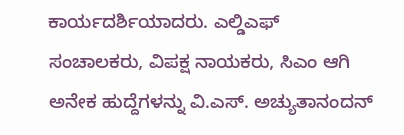ಕಾರ್ಯದರ್ಶಿಯಾದರು. ಎಲ್ಡಿಎಫ್ ಸಂಚಾಲಕರು, ವಿಪಕ್ಷ ನಾಯಕರು, ಸಿಎಂ ಆಗಿ ಅನೇಕ ಹುದ್ದೆಗಳನ್ನು ವಿ.ಎಸ್. ಅಚ್ಯುತಾನಂದನ್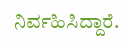ನಿರ್ವಹಿಸಿದ್ದಾರೆ.